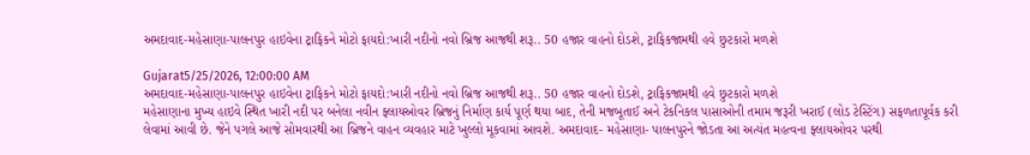અમદાવાદ-મહેસાણા-પાલનપુર હાઇવેના ટ્રાફિકને મોટો ફાયદો:ખારી નદીનો નવો બ્રિજ આજથી શરૂ.. 50 હજાર વાહનો દોડશે, ટ્રાફિકજામથી હવે છુટકારો મળશે

Gujarat5/25/2026, 12:00:00 AM
અમદાવાદ-મહેસાણા-પાલનપુર હાઇવેના ટ્રાફિકને મોટો ફાયદો:ખારી નદીનો નવો બ્રિજ આજથી શરૂ.. 50 હજાર વાહનો દોડશે, ટ્રાફિકજામથી હવે છુટકારો મળશે
મહેસાણાના મુખ્ય હાઇવે સ્થિત ખારી નદી પર બનેલા નવીન ફ્લાયઓવર બ્રિજનું નિર્માણ કાર્ય પૂર્ણ થયા બાદ, તેની મજબૂતાઈ અને ટેકનિકલ પાસાઓની તમામ જરૂરી ખરાઈ (લોડ ટેસ્ટિંગ) સફળતાપૂર્વક કરી લેવામાં આવી છે. જેને પગલે આજે સોમવારથી આ બ્રિજને વાહન વ્યવહાર માટે ખુલ્લો મૂકવામાં આવશે. અમદાવાદ- મહેસાણા- પાલનપુરને જોડતા આ અત્યંત મહત્વના ફ્લાયઓવર પરથી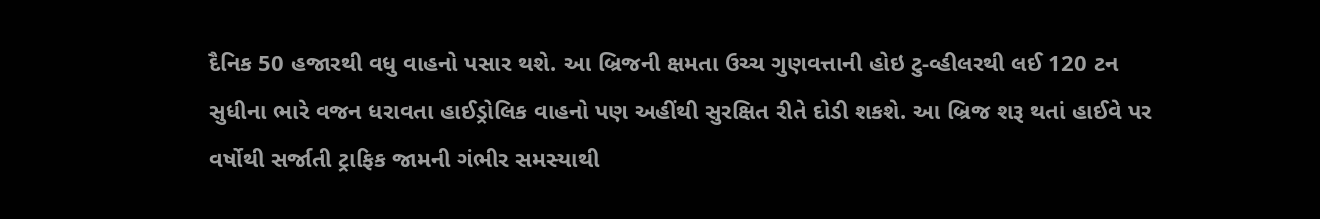દૈનિક 50 હજારથી વધુ વાહનો પસાર થશે. આ બ્રિજની ક્ષમતા ઉચ્ચ ગુણવત્તાની હોઇ ટુ-વ્હીલરથી લઈ 120 ટન સુધીના ભારે વજન ધરાવતા હાઈડ્રોલિક વાહનો પણ અહીંથી સુરક્ષિત રીતે દોડી શકશે. આ બ્રિજ શરૂ થતાં હાઈવે પર વર્ષોથી સર્જાતી ટ્રાફિક જામની ગંભીર સમસ્યાથી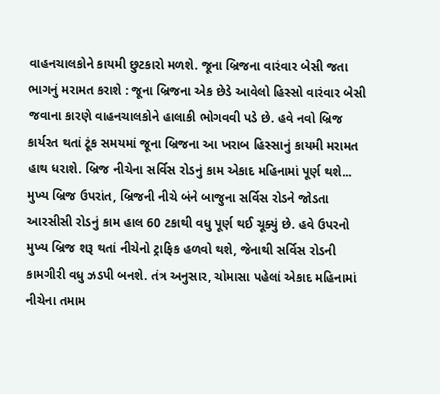વાહનચાલકોને કાયમી છુટકારો મળશે. જૂના બ્રિજના વારંવાર બેસી જતા ભાગનું મરામત કરાશે : જૂના બ્રિજના એક છેડે આવેલો હિસ્સો વારંવાર બેસી જવાના કારણે વાહનચાલકોને હાલાકી ભોગવવી પડે છે. હવે નવો બ્રિજ કાર્યરત થતાં ટૂંક સમયમાં જૂના બ્રિજના આ ખરાબ હિસ્સાનું કાયમી મરામત હાથ ધરાશે. બ્રિજ નીચેના સર્વિસ રોડનું કામ એકાદ મહિનામાં પૂર્ણ થશે... મુખ્ય બ્રિજ ઉપરાંત, બ્રિજની નીચે બંને બાજુના સર્વિસ રોડને જોડતા આરસીસી રોડનું કામ હાલ 60 ટકાથી વધુ પૂર્ણ થઈ ચૂક્યું છે. હવે ઉપરનો મુખ્ય બ્રિજ શરૂ થતાં નીચેનો ટ્રાફિક હળવો થશે, જેનાથી સર્વિસ રોડની કામગીરી વધુ ઝડપી બનશે. તંત્ર અનુસાર, ચોમાસા પહેલાં એકાદ મહિનામાં નીચેના તમામ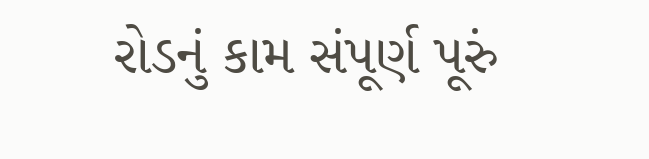રોડનું કામ સંપૂર્ણ પૂરું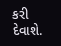કરી દેવાશે.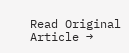Read Original Article →